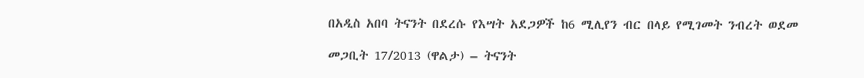በአዲስ አበባ ትናንት በደረሱ የእሣት አደጋዎች ከ6 ሚሊየን ብር በላይ የሚገመት ንብረት ወደመ

መጋቢት 17/2013 (ዋልታ) – ትናንት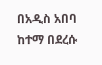በአዲስ አበባ ከተማ በደረሱ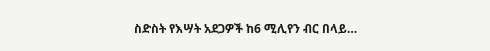ስድስት የእሣት አደጋዎች ከ6 ሚሊየን ብር በላይ…